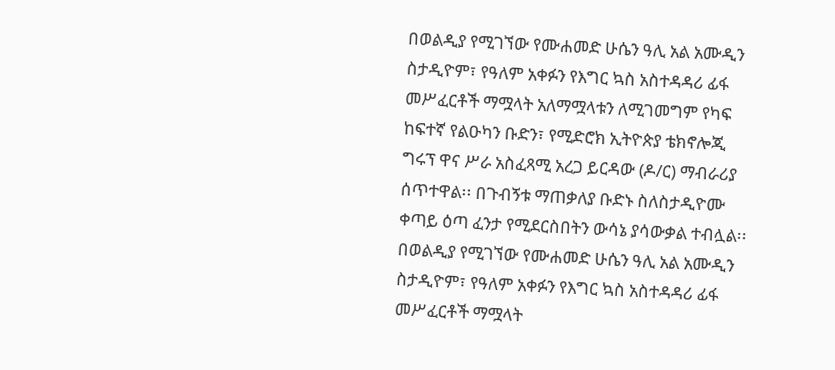በወልዲያ የሚገኘው የሙሐመድ ሁሴን ዓሊ አል አሙዲን ስታዲዮም፣ የዓለም አቀፉን የእግር ኳስ አስተዳዳሪ ፊፋ መሥፈርቶች ማሟላት አለማሟላቱን ለሚገመግም የካፍ ከፍተኛ የልዑካን ቡድን፣ የሚድሮክ ኢትዮጵያ ቴክኖሎጂ ግሩፕ ዋና ሥራ አስፈጻሚ አረጋ ይርዳው (ዶ/ር) ማብራሪያ ሰጥተዋል፡፡ በጉብኝቱ ማጠቃለያ ቡድኑ ስለስታዲዮሙ ቀጣይ ዕጣ ፈንታ የሚደርስበትን ውሳኔ ያሳውቃል ተብሏል፡፡
በወልዲያ የሚገኘው የሙሐመድ ሁሴን ዓሊ አል አሙዲን ስታዲዮም፣ የዓለም አቀፉን የእግር ኳስ አስተዳዳሪ ፊፋ መሥፈርቶች ማሟላት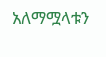አለማሟላቱን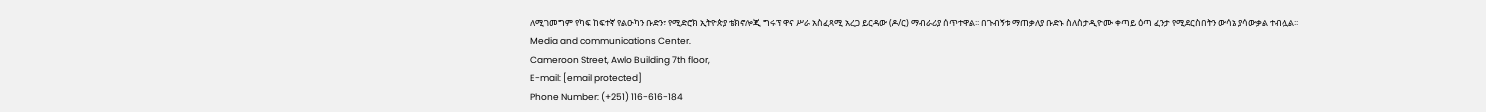ለሚገመግም የካፍ ከፍተኛ የልዑካን ቡድን፣ የሚድሮክ ኢትዮጵያ ቴክኖሎጂ ግሩፕ ዋና ሥራ አስፈጻሚ አረጋ ይርዳው (ዶ/ር) ማብራሪያ ሰጥተዋል፡፡ በጉብኝቱ ማጠቃለያ ቡድኑ ስለስታዲዮሙ ቀጣይ ዕጣ ፈንታ የሚደርስበትን ውሳኔ ያሳውቃል ተብሏል፡፡
Media and communications Center.
Cameroon Street, Awlo Building 7th floor,
E-mail: [email protected]
Phone Number: (+251) 116-616-184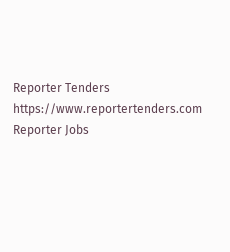Reporter Tenders
https://www.reportertenders.com
Reporter Jobs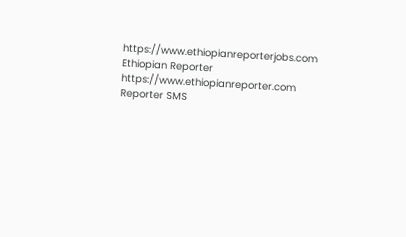https://www.ethiopianreporterjobs.com
Ethiopian Reporter
https://www.ethiopianreporter.com
Reporter SMS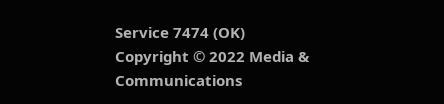Service 7474 (OK)
Copyright © 2022 Media & Communications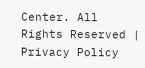Center. All Rights Reserved | Privacy Policy